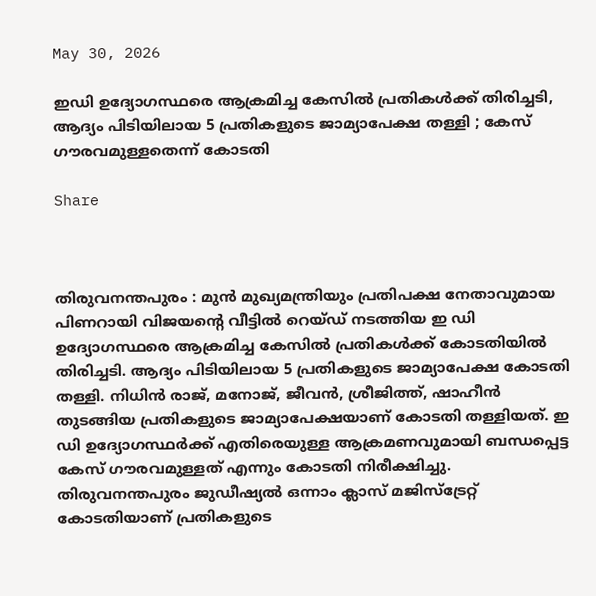May 30, 2026

ഇഡി ഉദ്യോഗസ്ഥരെ ആക്രമിച്ച കേസില്‍ പ്രതികള്‍ക്ക് തിരിച്ചടി, ആദ്യം പിടിയിലായ 5 പ്രതികളുടെ ജാമ്യാപേക്ഷ തള്ളി ; കേസ് ഗൗരവമുള്ളതെന്ന് കോടതി

Share



തിരുവനന്തപുരം : മുൻ മുഖ്യമന്ത്രിയും പ്രതിപക്ഷ നേതാവുമായ പിണറായി വിജയന്‍റെ വീട്ടില്‍ റെയ്ഡ് നടത്തിയ ഇ ഡി ഉദ്യോഗസ്ഥരെ ആക്രമിച്ച കേസില്‍ പ്രതികള്‍ക്ക് കോടതിയില്‍ തിരിച്ചടി. ആദ്യം പിടിയിലായ 5 പ്രതികളുടെ ജാമ്യാപേക്ഷ കോടതി തള്ളി. നിധിൻ രാജ്, മനോജ്, ജീവൻ, ശ്രീജിത്ത്, ഷാഹീൻ തുടങ്ങിയ പ്രതികളുടെ ജാമ്യാപേക്ഷയാണ് കോടതി തള്ളിയത്. ഇ ഡി ഉദ്യോഗസ്ഥർക്ക് എതിരെയുള്ള ആക്രമണവുമായി ബന്ധപ്പെട്ട കേസ് ഗൗരവമുള്ളത് എന്നും കോടതി നിരീക്ഷിച്ചു. തിരുവനന്തപുരം ജുഡീഷ്യല്‍ ഒന്നാം ക്ലാസ് മജിസ്ട്രേറ്റ് കോടതിയാണ് പ്രതികളുടെ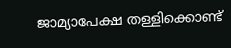ജാമ്യാപേക്ഷ തള്ളിക്കൊണ്ട്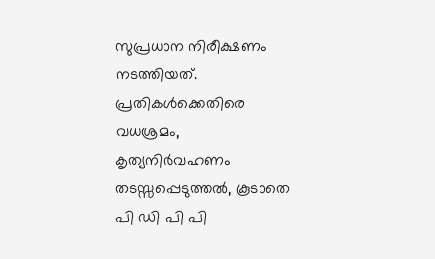സുപ്രധാന നിരീക്ഷണം നടത്തിയത്. പ്രതികള്‍ക്കെതിരെ വധശ്രമം, കൃത്യനിർവഹണം തടസ്സപ്പെടുത്തല്‍, കൂടാതെ പി ഡി പി പി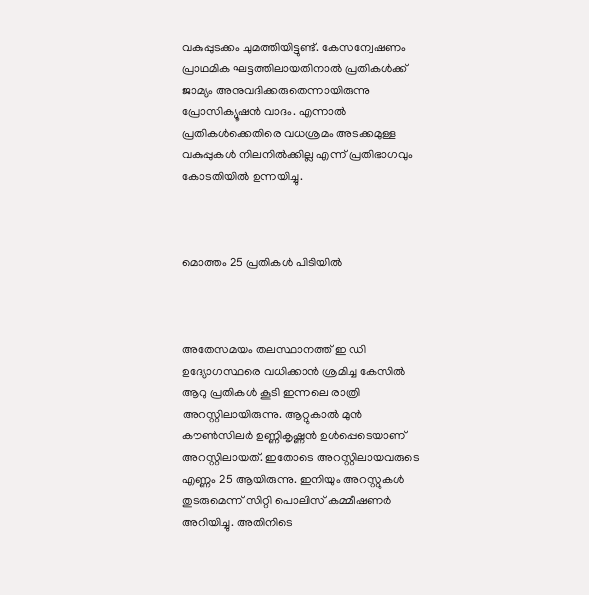വകുപ്പുടക്കം ചുമത്തിയിട്ടുണ്ട്. കേസന്വേഷണം പ്രാഥമിക ഘട്ടത്തിലായതിനാല്‍ പ്രതികള്‍ക്ക് ജാമ്യം അനുവദിക്കരുതെന്നായിരുന്നു പ്രോസിക്യൂഷൻ വാദം. എന്നാല്‍ പ്രതികള്‍ക്കെതിരെ വധശ്രമം അടക്കമുള്ള വകുപ്പുകള്‍ നിലനില്‍ക്കില്ല എന്ന് പ്രതിഭാഗവും കോടതിയില്‍ ഉന്നയിച്ചു.



മൊത്തം 25 പ്രതികള്‍ പിടിയില്‍



അതേസമയം തലസ്ഥാനത്ത് ഇ ഡി ഉദ്യോഗസ്ഥരെ വധിക്കാൻ ശ്രമിച്ച കേസില്‍ ആറു പ്രതികള്‍ കൂടി ഇന്നലെ രാത്രി അറസ്റ്റിലായിരുന്നു. ആറ്റുകാല്‍ മുൻ കൗണ്‍സിലർ ഉണ്ണികൃഷ്ണൻ ഉള്‍പ്പെടെയാണ് അറസ്റ്റിലായത്. ഇതോടെ അറസ്റ്റിലായവരുടെ എണ്ണം 25 ആയിരുന്നു. ഇനിയും അറസ്റ്റുകള്‍ തുടരുമെന്ന് സിറ്റി പൊലിസ് കമ്മീഷണർ അറിയിച്ചു. അതിനിടെ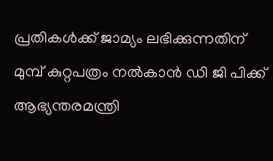പ്രതികള്‍ക്ക് ജാമ്യം ലഭിക്കുന്നതിന് മുമ്പ് കുറ്റപത്രം നല്‍കാൻ ഡി ജി പിക്ക് ആഭ്യന്തരമന്ത്രി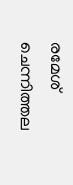രമേശ് ചെന്നിത്തല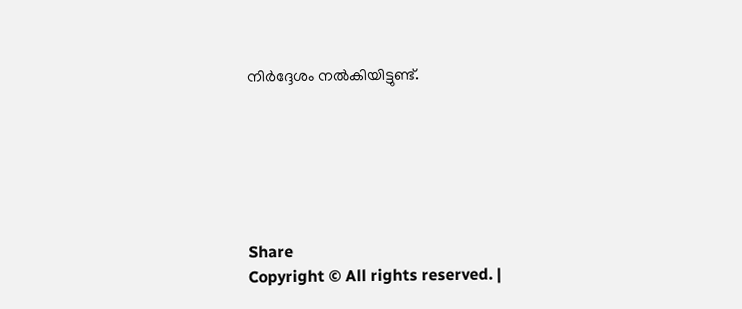നിർദ്ദേശം നല്‍കിയിട്ടുണ്ട്.






Share
Copyright © All rights reserved. |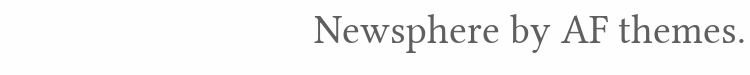Newsphere by AF themes.